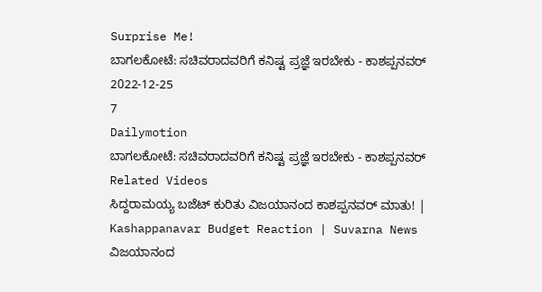Surprise Me!
ಬಾಗಲಕೋಟೆ: ಸಚಿವರಾದವರಿಗೆ ಕನಿಷ್ಟ ಪ್ರಜ್ಞೆ ಇರಬೇಕು - ಕಾಶಪ್ಪನವರ್
2022-12-25
7
Dailymotion
ಬಾಗಲಕೋಟೆ: ಸಚಿವರಾದವರಿಗೆ ಕನಿಷ್ಟ ಪ್ರಜ್ಞೆ ಇರಬೇಕು - ಕಾಶಪ್ಪನವರ್
Related Videos
ಸಿದ್ದರಾಮಯ್ಯ ಬಜೆಟ್ ಕುರಿತು ವಿಜಯಾನಂದ ಕಾಶಪ್ಪನವರ್ ಮಾತು! | Kashappanavar Budget Reaction | Suvarna News
ವಿಜಯಾನಂದ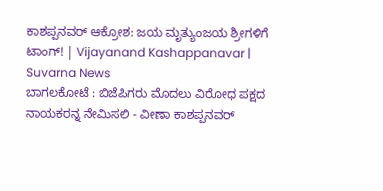ಕಾಶಪ್ಪನವರ್ ಆಕ್ರೋಶ: ಜಯ ಮೃತ್ಯುಂಜಯ ಶ್ರೀಗಳಿಗೆ ಟಾಂಗ್! | Vijayanand Kashappanavar | Suvarna News
ಬಾಗಲಕೋಟೆ : ಬಿಜೆಪಿಗರು ಮೊದಲು ವಿರೋಧ ಪಕ್ಷದ ನಾಯಕರನ್ನ ನೇಮಿಸಲಿ - ವೀಣಾ ಕಾಶಪ್ಪನವರ್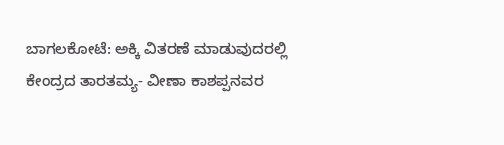ಬಾಗಲಕೋಟೆ: ಅಕ್ಕಿ ವಿತರಣೆ ಮಾಡುವುದರಲ್ಲಿ ಕೇಂದ್ರದ ತಾರತಮ್ಯ- ವೀಣಾ ಕಾಶಪ್ಪನವರ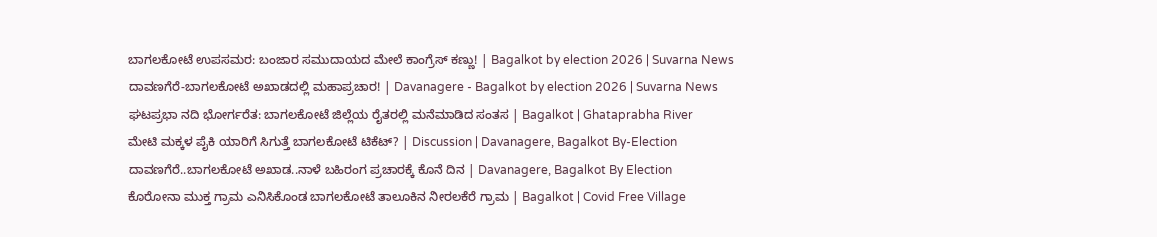ಬಾಗಲಕೋಟೆ ಉಪಸಮರ: ಬಂಜಾರ ಸಮುದಾಯದ ಮೇಲೆ ಕಾಂಗ್ರೆಸ್ ಕಣ್ಣು! | Bagalkot by election 2026 | Suvarna News
ದಾವಣಗೆರೆ-ಬಾಗಲಕೋಟೆ ಅಖಾಡದಲ್ಲಿ ಮಹಾಪ್ರಚಾರ! | Davanagere - Bagalkot by election 2026 | Suvarna News
ಘಟಪ್ರಭಾ ನದಿ ಭೋರ್ಗರೆತ: ಬಾಗಲಕೋಟೆ ಜಿಲ್ಲೆಯ ರೈತರಲ್ಲಿ ಮನೆಮಾಡಿದ ಸಂತಸ | Bagalkot | Ghataprabha River
ಮೇಟಿ ಮಕ್ಕಳ ಪೈಕಿ ಯಾರಿಗೆ ಸಿಗುತ್ತೆ ಬಾಗಲಕೋಟೆ ಟಿಕೆಟ್? | Discussion | Davanagere, Bagalkot By-Election
ದಾವಣಗೆರೆ..ಬಾಗಲಕೋಟೆ ಅಖಾಡ..ನಾಳೆ ಬಹಿರಂಗ ಪ್ರಚಾರಕ್ಕೆ ಕೊನೆ ದಿನ | Davanagere, Bagalkot By Election
ಕೊರೋನಾ ಮುಕ್ತ ಗ್ರಾಮ ಎನಿಸಿಕೊಂಡ ಬಾಗಲಕೋಟೆ ತಾಲೂಕಿನ ನೀರಲಕೆರೆ ಗ್ರಾಮ | Bagalkot | Covid Free Village